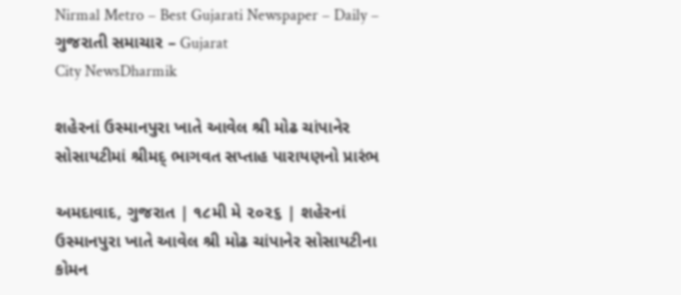Nirmal Metro – Best Gujarati Newspaper – Daily – ગુજરાતી સમાચાર – Gujarat
City NewsDharmik

શહેરનાં ઉસ્માનપુરા ખાતે આવેલ શ્રી મોઢ ચાંપાનેર સોસાયટીમાં શ્રીમદ્ ભાગવત સપ્તાહ પારાયણનો પ્રારંભ

અમદાવાદ, ગુજરાત | ૧૮મી મે ૨૦૨૬ | શહેરનાં ઉસ્માનપુરા ખાતે આવેલ શ્રી મોઢ ચાંપાનેર સોસાયટીના કોમન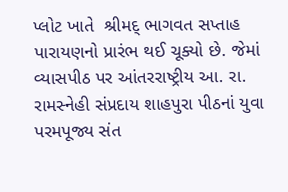પ્લોટ ખાતે  શ્રીમદ્ ભાગવત સપ્તાહ પારાયણનો પ્રારંભ થઈ ચૂક્યો છે. જેમાં વ્યાસપીઠ પર આંતરરાષ્ટ્રીય આ. રા. રામસ્નેહી સંપ્રદાય શાહપુરા પીઠનાં યુવા પરમપૂજ્ય સંત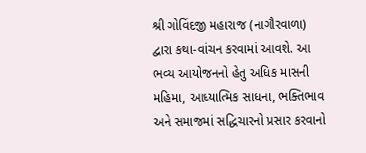શ્રી ગોવિંદજી મહારાજ (નાગૌરવાળા) દ્વારા કથા-વાંચન કરવામાં આવશે. આ ભવ્ય આયોજનનો હેતુ અધિક માસની મહિમા, આધ્યાત્મિક સાધના, ભક્તિભાવ અને સમાજમાં સદ્ધિચારનો પ્રસાર કરવાનો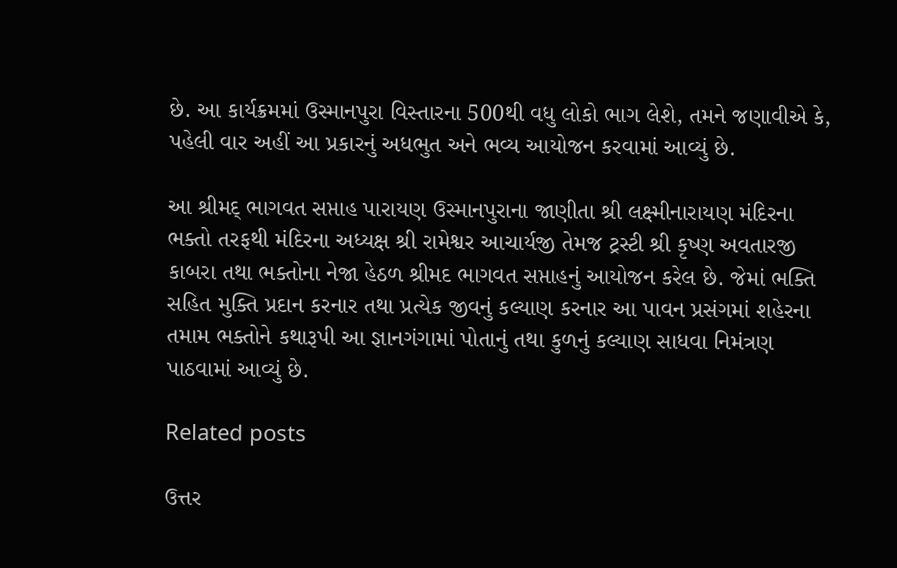છે. આ કાર્યક્રમમાં ઉસ્માનપુરા વિસ્તારના 500થી વધુ લોકો ભાગ લેશે, તમને જણાવીએ કે, પહેલી વાર અહીં આ પ્રકારનું અધભુત અને ભવ્ય આયોજન કરવામાં આવ્યું છે.

આ શ્રીમદ્ ભાગવત સપ્તાહ પારાયણ ઉસ્માનપુરાના જાણીતા શ્રી લક્ષ્મીનારાયણ મંદિરના ભક્તો તરફથી મંદિરના અધ્યક્ષ શ્રી રામેશ્વર આચાર્યજી તેમજ ટ્રસ્ટી શ્રી કૃષ્ણ અવતારજી કાબરા તથા ભક્તોના નેજા હેઠળ શ્રીમદ ભાગવત સપ્તાહનું આયોજન કરેલ છે. જેમાં ભક્તિ સહિત મુક્તિ પ્રદાન કરનાર તથા પ્રત્યેક જીવનું કલ્યાણ કરનાર આ પાવન પ્રસંગમાં શહેરના તમામ ભક્તોને કથારૂપી આ જ્ઞાનગંગામાં પોતાનું તથા કુળનું કલ્યાણ સાધવા નિમંત્રણ પાઠવામાં આવ્યું છે.

Related posts

ઉત્તર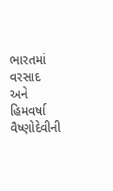ભારતમાં વરસાદ અને હિમવર્ષા વૈષ્ણોદેવીની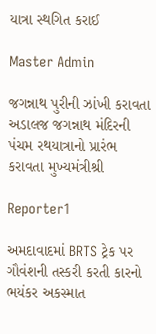યાત્રા સ્થગિત કરાઈ

Master Admin

જગન્નાથ પુરીની ઝાંખી કરાવતા અડાલજ જગન્નાથ મંદિરની પંચમ રથયાત્રાનો પ્રારંભ કરાવતા મુખ્યમંત્રીશ્રી

Reporter1

અમદાવાદમાં BRTS ટ્રેક પર ગૌવંશની તસ્કરી કરતી કારનો ભયંકર અકસ્માત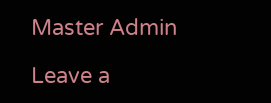Master Admin

Leave a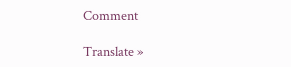Comment

Translate »